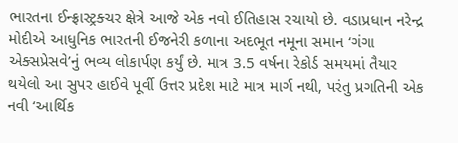ભારતના ઈન્ફ્રાસ્ટ્રક્ચર ક્ષેત્રે આજે એક નવો ઈતિહાસ રચાયો છે. વડાપ્રધાન નરેન્દ્ર મોદીએ આધુનિક ભારતની ઈજનેરી કળાના અદભૂત નમૂના સમાન ‘ગંગા એક્સપ્રેસવે’નું ભવ્ય લોકાર્પણ કર્યું છે. માત્ર 3.5 વર્ષના રેકોર્ડ સમયમાં તૈયાર થયેલો આ સુપર હાઈવે પૂર્વી ઉત્તર પ્રદેશ માટે માત્ર માર્ગ નથી, પરંતુ પ્રગતિની એક નવી ‘આર્થિક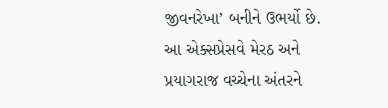જીવનરેખા’ બનીને ઉભર્યો છે.
આ એક્સપ્રેસવે મેરઠ અને પ્રયાગરાજ વચ્ચેના અંતરને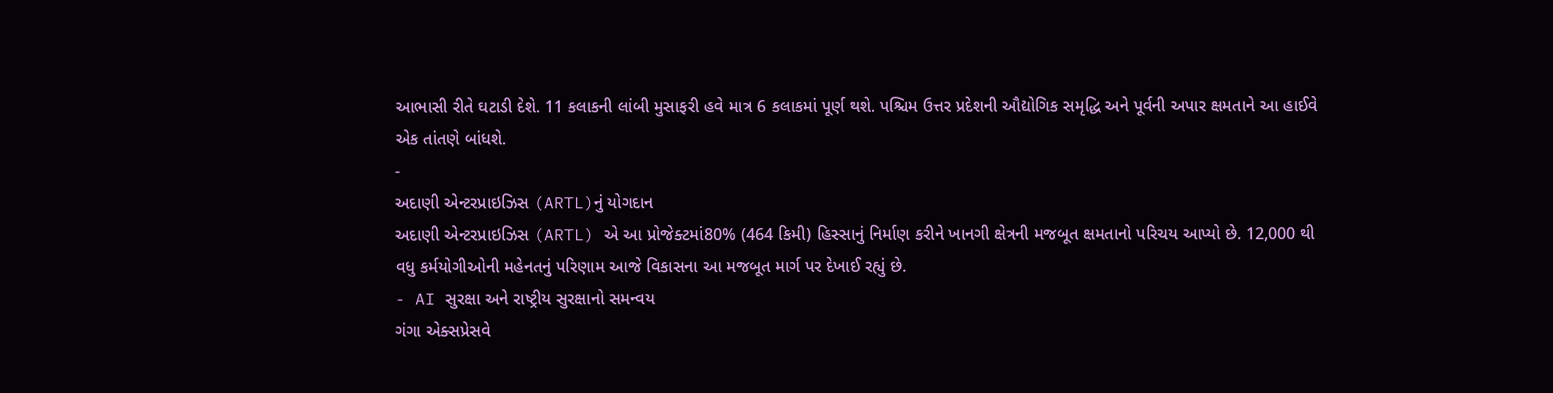આભાસી રીતે ઘટાડી દેશે. 11 કલાકની લાંબી મુસાફરી હવે માત્ર 6 કલાકમાં પૂર્ણ થશે. પશ્ચિમ ઉત્તર પ્રદેશની ઔદ્યોગિક સમૃદ્ધિ અને પૂર્વની અપાર ક્ષમતાને આ હાઈવે એક તાંતણે બાંધશે.
-
અદાણી એન્ટરપ્રાઇઝિસ (ARTL)નું યોગદાન
અદાણી એન્ટરપ્રાઇઝિસ (ARTL) એ આ પ્રોજેક્ટમાં80% (464 કિમી) હિસ્સાનું નિર્માણ કરીને ખાનગી ક્ષેત્રની મજબૂત ક્ષમતાનો પરિચય આપ્યો છે. 12,000 થી વધુ કર્મયોગીઓની મહેનતનું પરિણામ આજે વિકાસના આ મજબૂત માર્ગ પર દેખાઈ રહ્યું છે.
- AI સુરક્ષા અને રાષ્ટ્રીય સુરક્ષાનો સમન્વય
ગંગા એક્સપ્રેસવે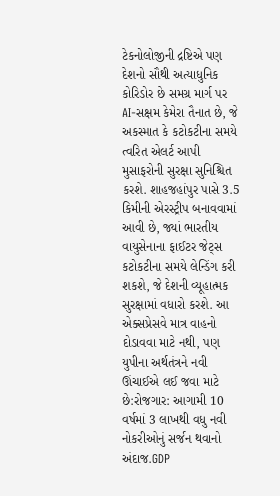ટેકનોલોજીની દ્રષ્ટિએ પણ દેશનો સૌથી અત્યાધુનિક કોરિડોર છે સમગ્ર માર્ગ પર AI-સક્ષમ કેમેરા તૈનાત છે, જે અકસ્માત કે કટોકટીના સમયે ત્વરિત એલર્ટ આપી મુસાફરોની સુરક્ષા સુનિશ્ચિત કરશે. શાહજહાંપુર પાસે 3.5 કિમીની એરસ્ટ્રીપ બનાવવામાં આવી છે, જ્યાં ભારતીય વાયુસેનાના ફાઈટર જેટ્સ કટોકટીના સમયે લેન્ડિંગ કરી શકશે, જે દેશની વ્યૂહાત્મક સુરક્ષામાં વધારો કરશે. આ એક્સપ્રેસવે માત્ર વાહનો દોડાવવા માટે નથી, પણ યુપીના અર્થતંત્રને નવી ઊંચાઈએ લઈ જવા માટે છે:રોજગાર: આગામી 10 વર્ષમાં 3 લાખથી વધુ નવી નોકરીઓનું સર્જન થવાનો અંદાજ.GDP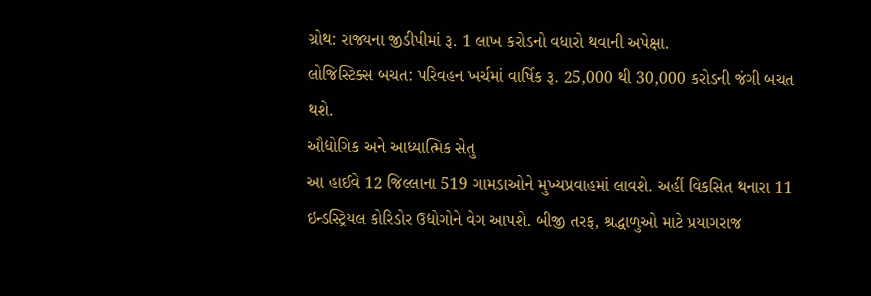ગ્રોથ: રાજ્યના જીડીપીમાં રૂ. 1 લાખ કરોડનો વધારો થવાની અપેક્ષા.
લોજિસ્ટિક્સ બચત: પરિવહન ખર્ચમાં વાર્ષિક રૂ. 25,000 થી 30,000 કરોડની જંગી બચત થશે.
ઔદ્યોગિક અને આધ્યાત્મિક સેતુ
આ હાઈવે 12 જિલ્લાના 519 ગામડાઓને મુખ્યપ્રવાહમાં લાવશે. અહીં વિકસિત થનારા 11 ઇન્ડસ્ટ્રિયલ કોરિડોર ઉદ્યોગોને વેગ આપશે. બીજી તરફ, શ્રદ્ધાળુઓ માટે પ્રયાગરાજ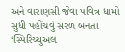અને વારાણસી જેવા પવિત્ર ધામો સુધી પહોંચવું સરળ બનતા ‘સ્પિરિચ્યુઅલ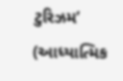ટુરિઝમ’ (આધ્યાત્મિક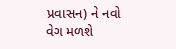પ્રવાસન) ને નવો વેગ મળશે